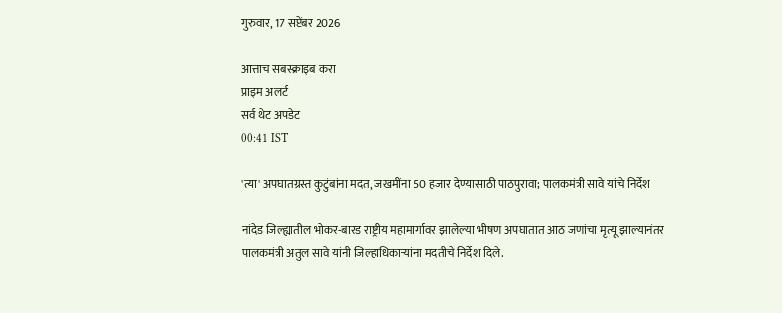गुरुवार, 17 सप्टेंबर 2026

आत्ताच सबस्क्राइब करा
प्राइम अलर्ट
सर्व थेट अपडेट
00:41 IST

'त्या' अपघातग्रस्त कुटुंबांना मदत, जखमींना 50 हजार देण्यासाठी पाठपुरावा; पालकमंत्री सावे यांचे निर्देश

नांदेड जिल्ह्यातील भोकर-बारड राष्ट्रीय महामार्गावर झालेल्या भीषण अपघातात आठ जणांचा मृत्यू झाल्यानंतर पालकमंत्री अतुल सावे यांनी जिल्हाधिकाऱ्यांना मदतीचे निर्देश दिले.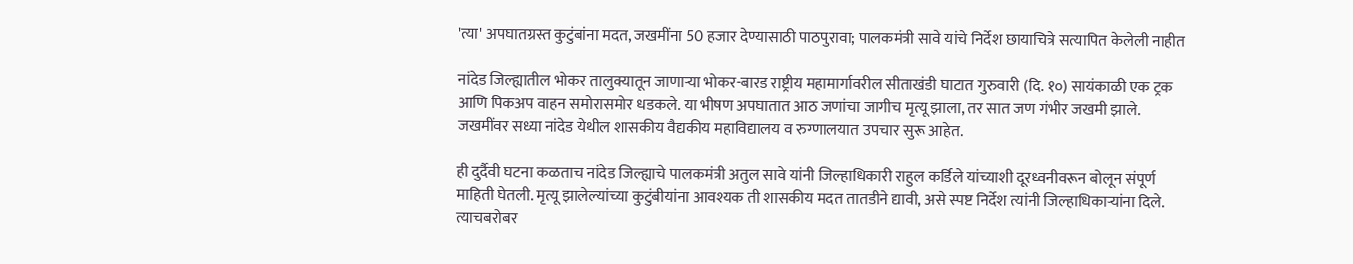'त्या' अपघातग्रस्त कुटुंबांना मदत, जखमींना 50 हजार देण्यासाठी पाठपुरावा; पालकमंत्री सावे यांचे निर्देश छायाचित्रे सत्यापित केलेली नाहीत

नांदेड जिल्ह्यातील भोकर तालुक्यातून जाणाऱ्या भोकर-बारड राष्ट्रीय महामार्गावरील सीताखंडी घाटात गुरुवारी (दि. १०) सायंकाळी एक ट्रक आणि पिकअप वाहन समोरासमोर धडकले. या भीषण अपघातात आठ जणांचा जागीच मृत्यू झाला, तर सात जण गंभीर जखमी झाले. जखमींवर सध्या नांदेड येथील शासकीय वैद्यकीय महाविद्यालय व रुग्णालयात उपचार सुरू आहेत.

ही दुर्दैवी घटना कळताच नांदेड जिल्ह्याचे पालकमंत्री अतुल सावे यांनी जिल्हाधिकारी राहुल कर्डिले यांच्याशी दूरध्वनीवरून बोलून संपूर्ण माहिती घेतली. मृत्यू झालेल्यांच्या कुटुंबीयांना आवश्यक ती शासकीय मदत तातडीने द्यावी, असे स्पष्ट निर्देश त्यांनी जिल्हाधिकाऱ्यांना दिले. त्याचबरोबर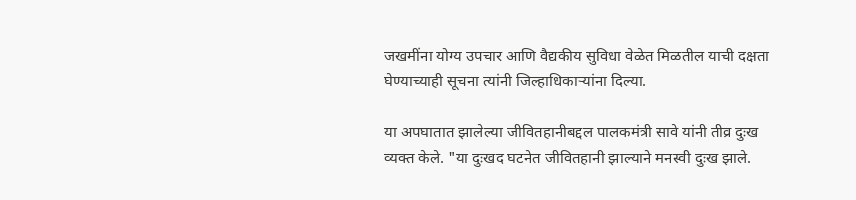जखमींना योग्य उपचार आणि वैद्यकीय सुविधा वेळेत मिळतील याची दक्षता घेण्याच्याही सूचना त्यांनी जिल्हाधिकाऱ्यांना दिल्या.

या अपघातात झालेल्या जीवितहानीबद्दल पालकमंत्री सावे यांनी तीव्र दुःख व्यक्त केले. "या दुःखद घटनेत जीवितहानी झाल्याने मनस्वी दुःख झाले.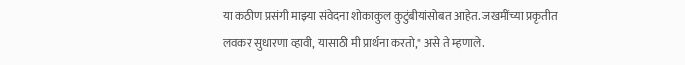या कठीण प्रसंगी माझ्या संवेदना शोकाकुल कुटुंबीयांसोबत आहेत. जखमींच्या प्रकृतीत लवकर सुधारणा व्हावी, यासाठी मी प्रार्थना करतो," असे ते म्हणाले.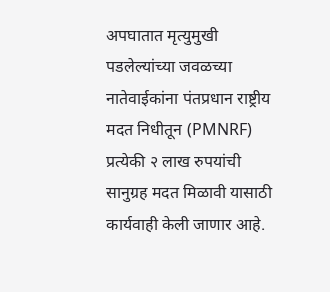अपघातात मृत्युमुखी पडलेल्यांच्या जवळच्या नातेवाईकांना पंतप्रधान राष्ट्रीय मदत निधीतून (PMNRF) प्रत्येकी २ लाख रुपयांची सानुग्रह मदत मिळावी यासाठी कार्यवाही केली जाणार आहे.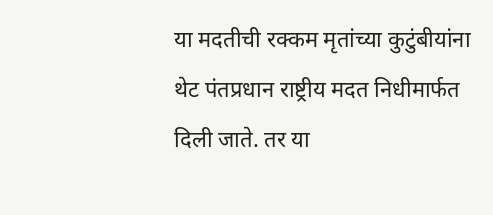या मदतीची रक्कम मृतांच्या कुटुंबीयांना थेट पंतप्रधान राष्ट्रीय मदत निधीमार्फत दिली जाते. तर या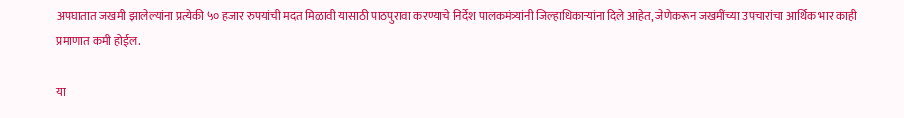अपघातात जखमी झालेल्यांना प्रत्येकी ५० हजार रुपयांची मदत मिळावी यासाठी पाठपुरावा करण्याचे निर्देश पालकमंत्र्यांनी जिल्हाधिकाऱ्यांना दिले आहेत, जेणेकरून जखमींच्या उपचारांचा आर्थिक भार काही प्रमाणात कमी होईल.

या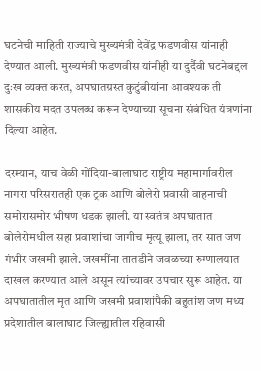घटनेची माहिती राज्याचे मुख्यमंत्री देवेंद्र फडणवीस यांनाही देण्यात आली. मुख्यमंत्री फडणवीस यांनीही या दुर्दैवी घटनेबद्दल दुःख व्यक्त करत, अपघातग्रस्त कुटुंबीयांना आवश्यक ती शासकीय मदत उपलब्ध करून देण्याच्या सूचना संबंधित यंत्रणांना दिल्या आहेत.

दरम्यान, याच वेळी गोंदिया-बालाघाट राष्ट्रीय महामार्गावरील नागरा परिसरातही एक ट्रक आणि बोलेरो प्रवासी वाहनाची समोरासमोर भीषण धडक झाली. या स्वतंत्र अपघातात बोलेरोमधील सहा प्रवाशांचा जागीच मृत्यू झाला, तर सात जण गंभीर जखमी झाले. जखमींना तातडीने जवळच्या रुग्णालयात दाखल करण्यात आले असून त्यांच्यावर उपचार सुरू आहेत. या अपघातातील मृत आणि जखमी प्रवाशांपैकी बहुतांश जण मध्य प्रदेशातील बालाघाट जिल्ह्यातील रहिवासी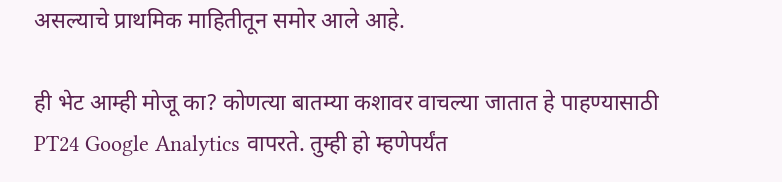असल्याचे प्राथमिक माहितीतून समोर आले आहे.

ही भेट आम्ही मोजू का? कोणत्या बातम्या कशावर वाचल्या जातात हे पाहण्यासाठी PT24 Google Analytics वापरते. तुम्ही हो म्हणेपर्यंत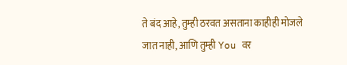ते बंद आहे, तुम्ही ठरवत असताना काहीही मोजले जात नाही, आणि तुम्ही You वर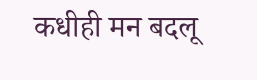कधीही मन बदलू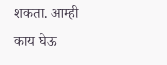शकता. आम्ही काय घेऊ